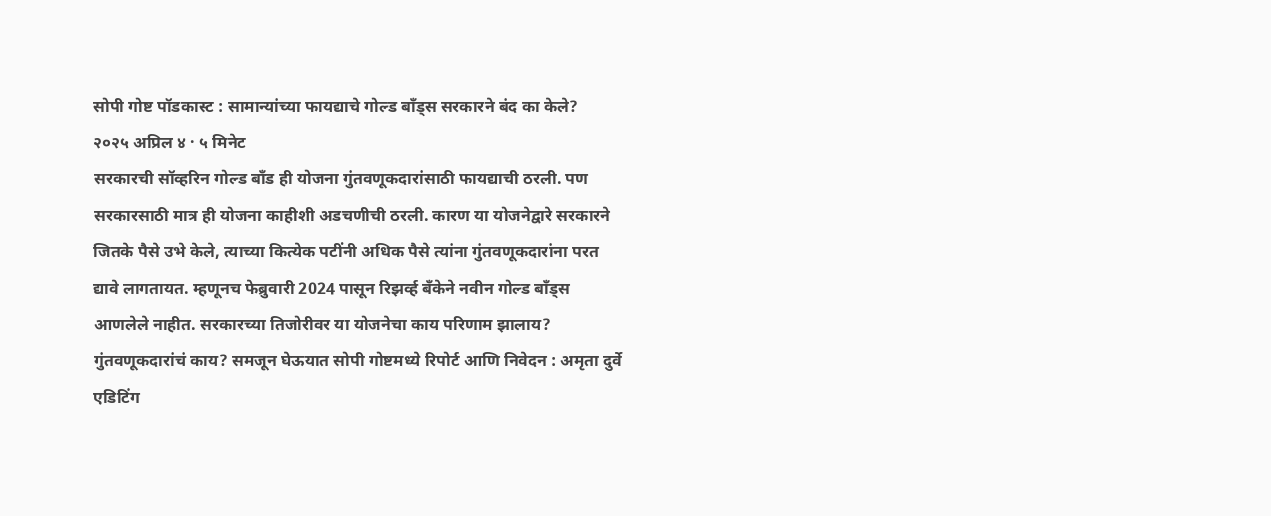सोपी गोष्ट पॉडकास्ट : सामान्यांच्या फायद्याचे गोल्ड बाँड्स सरकारने बंद का केले?
२०२५ अप्रिल ४ · ५ मिनेट
सरकारची सॉव्हरिन गोल्ड बाँड ही योजना गुंतवणूकदारांसाठी फायद्याची ठरली. पण सरकारसाठी मात्र ही योजना काहीशी अडचणीची ठरली. कारण या योजनेद्वारे सरकारने जितके पैसे उभे केले, त्याच्या कित्येक पटींनी अधिक पैसे त्यांना गुंतवणूकदारांना परत द्यावे लागतायत. म्हणूनच फेब्रुवारी 2024 पासून रिझर्व्ह बँकेने नवीन गोल्ड बाँड्स आणलेले नाहीत. सरकारच्या तिजोरीवर या योजनेचा काय परिणाम झालाय? गुंतवणूकदारांचं काय? समजून घेऊयात सोपी गोष्टमध्ये रिपोर्ट आणि निवेदन : अमृता दुर्वे एडिटिंग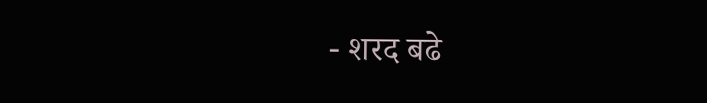- शरद बढे